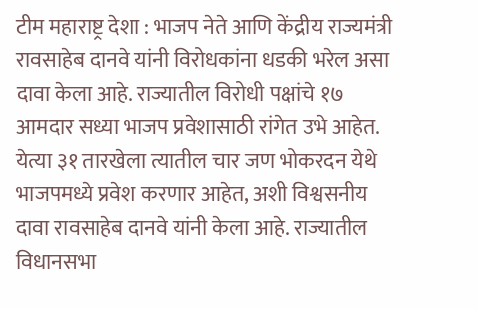टीम महाराष्ट्र देशा : भाजप नेते आणि केंद्रीय राज्यमंत्री रावसाहेब दानवे यांनी विरोधकांना धडकी भरेल असा दावा केला आहे. राज्यातील विरोधी पक्षांचे १७ आमदार सध्या भाजप प्रवेशासाठी रांगेत उभे आहेत. येत्या ३१ तारखेला त्यातील चार जण भोकरदन येथे भाजपमध्ये प्रवेश करणार आहेत, अशी विश्वसनीय दावा रावसाहेब दानवे यांनी केला आहे. राज्यातील विधानसभा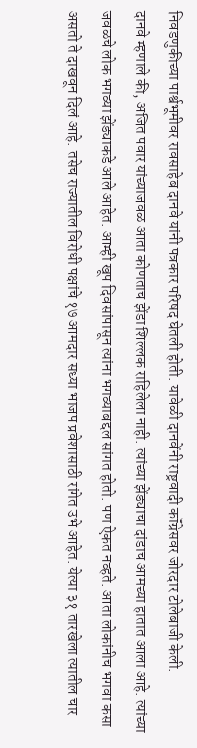निवडणुकीच्या पार्श्वभूमीवर रावसाहेब दानवे यांनी पत्रकार परिषद घेतली होती. यावेळी दानवेंनी राष्ट्रवादी कॉंग्रेसवर जोरदार टोलेबाजी केली.
दानवे म्हणाले की, अजित पवार यांच्याजवळ आता कोणताच झेंडा शिल्लक राहिलेला नाही. त्यांच्या झेंड्याचा दांडाच आमच्या हातात आला आहे. त्यांच्या जवळचे लोक भगव्या झेंड्याकडे आले आहेत. आम्ही खूप दिवसांपासून त्यांना भगव्याबद्दल सांगत होतो. पण ऐकत नव्हते. आता लोकांनीच भगवा कसा असतो ते दाखवून दिलं आहे. तसेच राज्यातील विरोधी पक्षांचे १७ आमदार सध्या भाजप प्रवेशासाठी रांगेत उभे आहेत. येत्या ३१ तारखेला त्यातील चार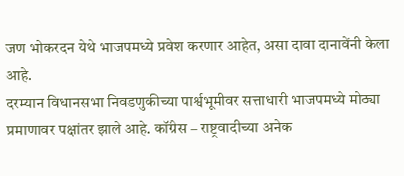जण भोकरदन येथे भाजपमध्ये प्रवेश करणार आहेत, असा दावा दानावेंनी केला आहे.
दरम्यान विधानसभा निवडणुकीच्या पार्श्वभूमीवर सत्ताधारी भाजपमध्ये मोठ्या प्रमाणावर पक्षांतर झाले आहे. कॉंग्रेस – राष्ट्रवादीच्या अनेक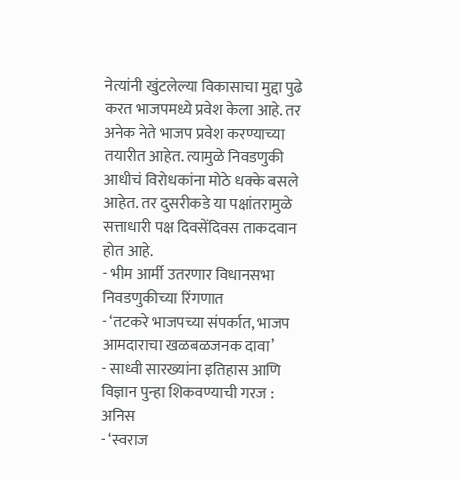नेत्यांनी खुंटलेल्या विकासाचा मुद्दा पुढे करत भाजपमध्ये प्रवेश केला आहे. तर अनेक नेते भाजप प्रवेश करण्याच्या तयारीत आहेत. त्यामुळे निवडणुकी आधीचं विरोधकांना मोठे धक्के बसले आहेत. तर दुसरीकडे या पक्षांतरामुळे सत्ताधारी पक्ष दिवसेंदिवस ताकदवान होत आहे.
- भीम आर्मी उतरणार विधानसभा निवडणुकीच्या रिंगणात
- ‘तटकरे भाजपच्या संपर्कात, भाजप आमदाराचा खळबळजनक दावा’
- साध्वी सारख्यांना इतिहास आणि विज्ञान पुन्हा शिकवण्याची गरज : अनिस
- ‘स्वराज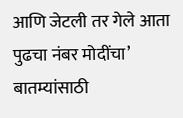आणि जेटली तर गेले आता पुढचा नंबर मोदींचा’
बातम्यांसाठी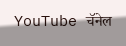YouTube चॅनेल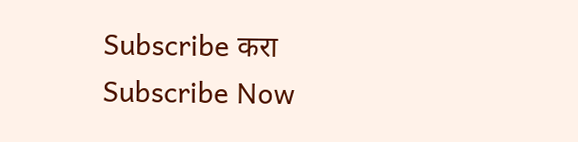Subscribe करा
Subscribe Now